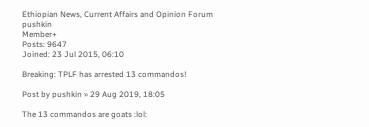Ethiopian News, Current Affairs and Opinion Forum
pushkin
Member+
Posts: 9647
Joined: 23 Jul 2015, 06:10

Breaking: TPLF has arrested 13 commandos!

Post by pushkin » 29 Aug 2019, 18:05

The 13 commandos are goats :lol: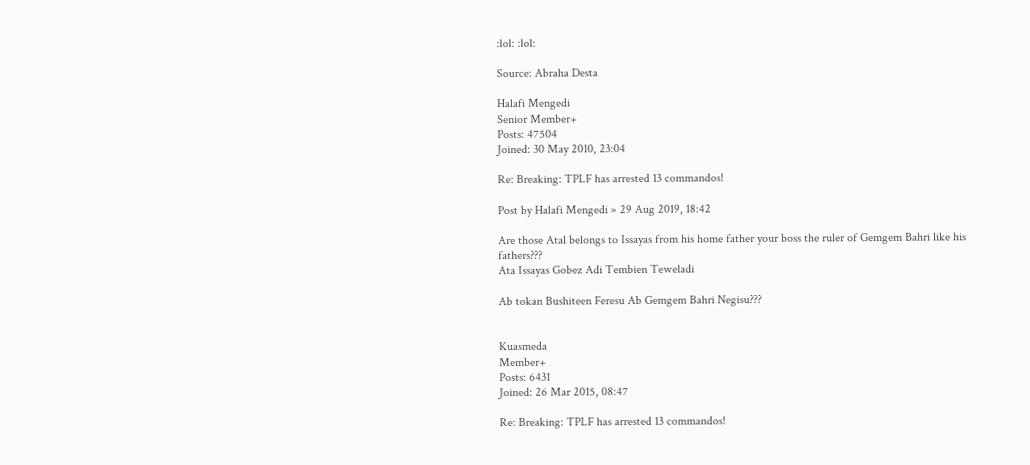:lol: :lol:

Source: Abraha Desta

Halafi Mengedi
Senior Member+
Posts: 47504
Joined: 30 May 2010, 23:04

Re: Breaking: TPLF has arrested 13 commandos!

Post by Halafi Mengedi » 29 Aug 2019, 18:42

Are those Atal belongs to Issayas from his home father your boss the ruler of Gemgem Bahri like his fathers???
Ata Issayas Gobez Adi Tembien Teweladi

Ab tokan Bushiteen Feresu Ab Gemgem Bahri Negisu???


Kuasmeda
Member+
Posts: 6431
Joined: 26 Mar 2015, 08:47

Re: Breaking: TPLF has arrested 13 commandos!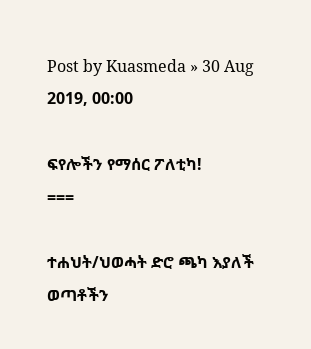Post by Kuasmeda » 30 Aug 2019, 00:00

ፍየሎችን የማሰር ፖለቲካ!
===

ተሐህት/ህወሓት ድሮ ጫካ እያለች ወጣቶችን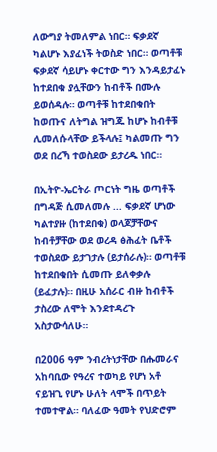ለውግያ ትመለምል ነበር። ፍቃደኛ ካልሆኑ እያፈነች ትወስድ ነበር። ወጣቶቹ ፍቃደኛ ሳይሆኑ ቀርተው ግን እንዳይታፈኑ ከተደበቁ ያሏቸውን ከብቶች በሙሉ ይወሰዳሉ። ወጣቶቹ ከተደበቁበት ከወጡና ለትግል ዝግጁ ከሆኑ ከብቶቹ ሊመለሱላቸው ይችላሉ፤ ካልመጡ ግን ወደ በረኻ ተወስደው ይታረዱ ነበር።

በኢትዮ-ኤርትራ ጦርነት ግዜ ወጣቶች በግዳጅ ሲመለመሉ ... ፍቃደኛ ሆነው ካልተያዙ (ከተደበቁ) ወላጆቻቸውና ከብቶቻቸው ወደ ወረዳ ፅሕፈት ቤቶች ተወስደው ይታገታሉ (ይታሰራሉ)። ወጣቶቹ ከተደበቁበት ሲመጡ ይለቀቃሉ (ይፈታሉ)። በዚሁ አሰራር ብዙ ከብቶች ታስረው ለሞት እንደተዳረጉ አስታውሳለሁ።

በ2006 ዓም ንብረትነታቸው በሑመራና አከባቢው የዓረና ተወካይ የሆነ አቶ ናይዝጊ የሆኑ ሁለት ላሞች በጥይት ተመተዋል። ባለፈው ዓመት የህድሮም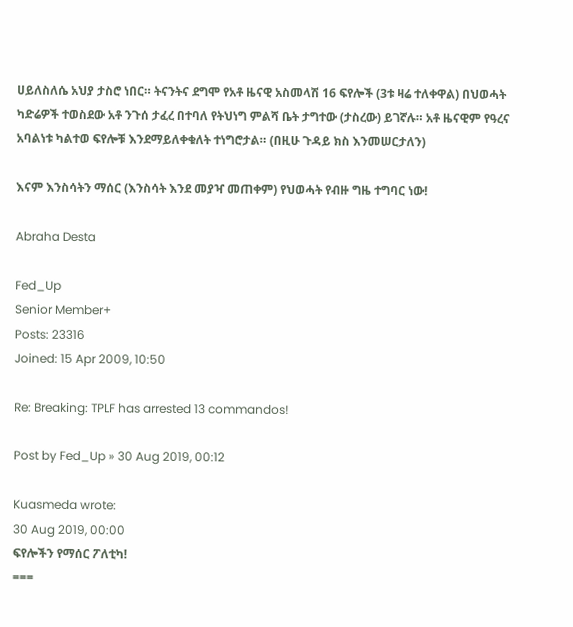ሀይለስለሴ አህያ ታስሮ ነበር። ትናንትና ደግሞ የአቶ ዜናዊ አስመላሽ 16 ፍየሎች (3ቱ ዛሬ ተለቀዋል) በህወሓት ካድሬዎች ተወስደው አቶ ንጉሰ ታፈረ በተባለ የትህነግ ምልሻ ቤት ታግተው (ታስረው) ይገኛሉ። አቶ ዜናዊም የዓረና አባልነቱ ካልተወ ፍየሎቹ እንደማይለቀቁለት ተነግሮታል። (በዚሁ ጉዳይ ክስ እንመሠርታለን)

እናም እንስሳትን ማሰር (እንስሳት እንደ መያዣ መጠቀም) የህወሓት የብዙ ግዜ ተግባር ነው!

Abraha Desta

Fed_Up
Senior Member+
Posts: 23316
Joined: 15 Apr 2009, 10:50

Re: Breaking: TPLF has arrested 13 commandos!

Post by Fed_Up » 30 Aug 2019, 00:12

Kuasmeda wrote:
30 Aug 2019, 00:00
ፍየሎችን የማሰር ፖለቲካ!
===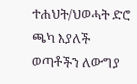ተሐህት/ህወሓት ድሮ ጫካ እያለች ወጣቶችን ለውግያ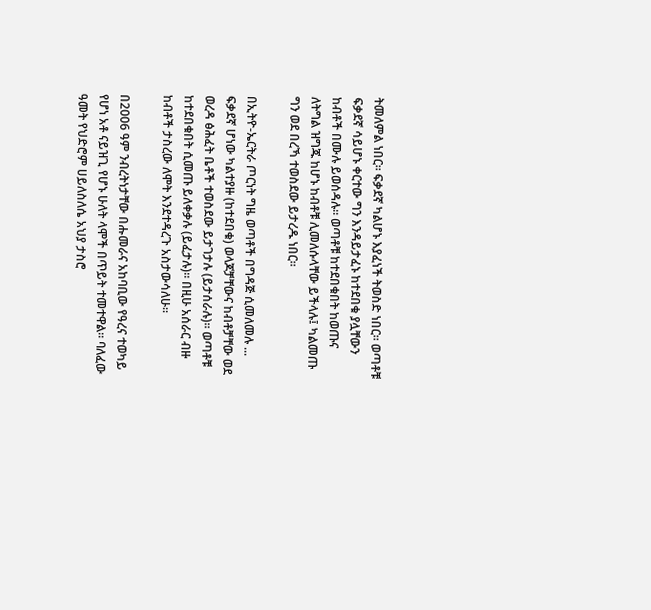ትመለምል ነበር። ፍቃደኛ ካልሆኑ እያፈነች ትወስድ ነበር። ወጣቶቹ ፍቃደኛ ሳይሆኑ ቀርተው ግን እንዳይታፈኑ ከተደበቁ ያሏቸውን ከብቶች በሙሉ ይወሰዳሉ። ወጣቶቹ ከተደበቁበት ከወጡና ለትግል ዝግጁ ከሆኑ ከብቶቹ ሊመለሱላቸው ይችላሉ፤ ካልመጡ ግን ወደ በረኻ ተወስደው ይታረዱ ነበር።

በኢትዮ-ኤርትራ ጦርነት ግዜ ወጣቶች በግዳጅ ሲመለመሉ ... ፍቃደኛ ሆነው ካልተያዙ (ከተደበቁ) ወላጆቻቸውና ከብቶቻቸው ወደ ወረዳ ፅሕፈት ቤቶች ተወስደው ይታገታሉ (ይታሰራሉ)። ወጣቶቹ ከተደበቁበት ሲመጡ ይለቀቃሉ (ይፈታሉ)። በዚሁ አሰራር ብዙ ከብቶች ታስረው ለሞት እንደተዳረጉ አስታውሳለሁ።

በ2006 ዓም ንብረትነታቸው በሑመራና አከባቢው የዓረና ተወካይ የሆነ አቶ ናይዝጊ የሆኑ ሁለት ላሞች በጥይት ተመተዋል። ባለፈው ዓመት የህድሮም ሀይለስለሴ አህያ ታስሮ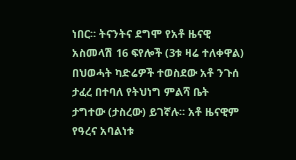ነበር። ትናንትና ደግሞ የአቶ ዜናዊ አስመላሽ 16 ፍየሎች (3ቱ ዛሬ ተለቀዋል) በህወሓት ካድሬዎች ተወስደው አቶ ንጉሰ ታፈረ በተባለ የትህነግ ምልሻ ቤት ታግተው (ታስረው) ይገኛሉ። አቶ ዜናዊም የዓረና አባልነቱ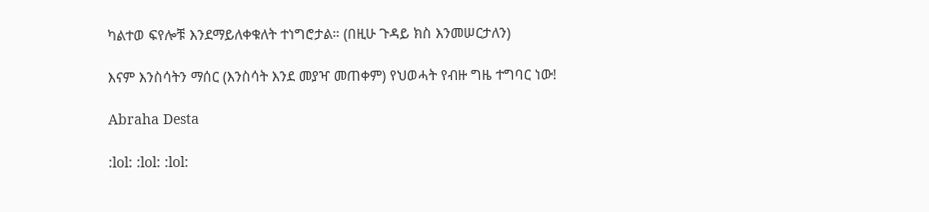ካልተወ ፍየሎቹ እንደማይለቀቁለት ተነግሮታል። (በዚሁ ጉዳይ ክስ እንመሠርታለን)

እናም እንስሳትን ማሰር (እንስሳት እንደ መያዣ መጠቀም) የህወሓት የብዙ ግዜ ተግባር ነው!

Abraha Desta

:lol: :lol: :lol: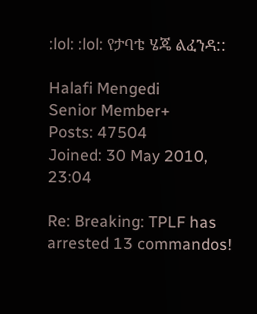:lol: :lol: የታባቴ ሄጄ ልፈንዳ::

Halafi Mengedi
Senior Member+
Posts: 47504
Joined: 30 May 2010, 23:04

Re: Breaking: TPLF has arrested 13 commandos!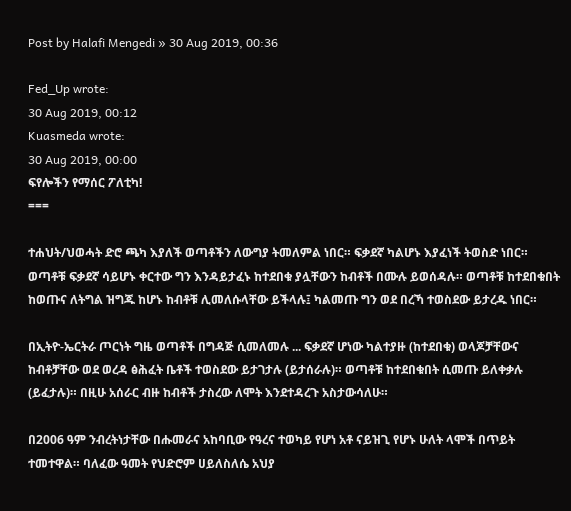Post by Halafi Mengedi » 30 Aug 2019, 00:36

Fed_Up wrote:
30 Aug 2019, 00:12
Kuasmeda wrote:
30 Aug 2019, 00:00
ፍየሎችን የማሰር ፖለቲካ!
===

ተሐህት/ህወሓት ድሮ ጫካ እያለች ወጣቶችን ለውግያ ትመለምል ነበር። ፍቃደኛ ካልሆኑ እያፈነች ትወስድ ነበር። ወጣቶቹ ፍቃደኛ ሳይሆኑ ቀርተው ግን እንዳይታፈኑ ከተደበቁ ያሏቸውን ከብቶች በሙሉ ይወሰዳሉ። ወጣቶቹ ከተደበቁበት ከወጡና ለትግል ዝግጁ ከሆኑ ከብቶቹ ሊመለሱላቸው ይችላሉ፤ ካልመጡ ግን ወደ በረኻ ተወስደው ይታረዱ ነበር።

በኢትዮ-ኤርትራ ጦርነት ግዜ ወጣቶች በግዳጅ ሲመለመሉ ... ፍቃደኛ ሆነው ካልተያዙ (ከተደበቁ) ወላጆቻቸውና ከብቶቻቸው ወደ ወረዳ ፅሕፈት ቤቶች ተወስደው ይታገታሉ (ይታሰራሉ)። ወጣቶቹ ከተደበቁበት ሲመጡ ይለቀቃሉ (ይፈታሉ)። በዚሁ አሰራር ብዙ ከብቶች ታስረው ለሞት እንደተዳረጉ አስታውሳለሁ።

በ2006 ዓም ንብረትነታቸው በሑመራና አከባቢው የዓረና ተወካይ የሆነ አቶ ናይዝጊ የሆኑ ሁለት ላሞች በጥይት ተመተዋል። ባለፈው ዓመት የህድሮም ሀይለስለሴ አህያ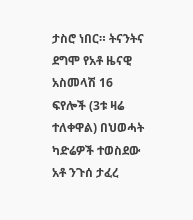ታስሮ ነበር። ትናንትና ደግሞ የአቶ ዜናዊ አስመላሽ 16 ፍየሎች (3ቱ ዛሬ ተለቀዋል) በህወሓት ካድሬዎች ተወስደው አቶ ንጉሰ ታፈረ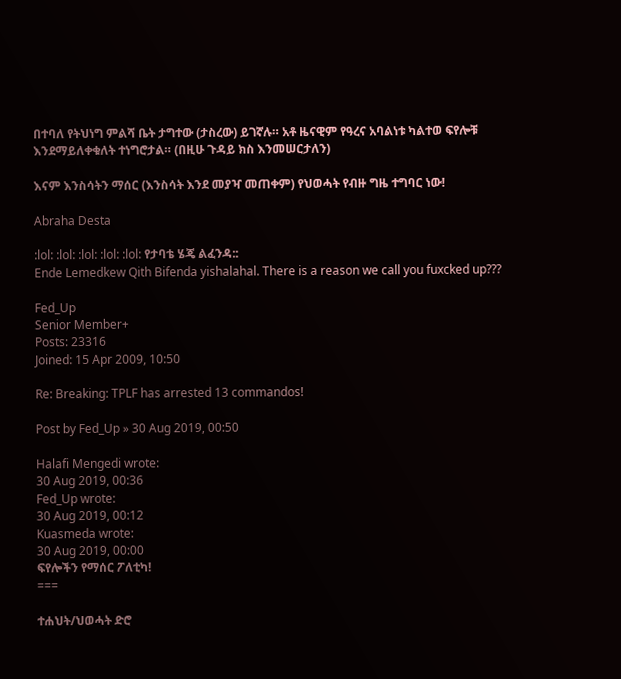በተባለ የትህነግ ምልሻ ቤት ታግተው (ታስረው) ይገኛሉ። አቶ ዜናዊም የዓረና አባልነቱ ካልተወ ፍየሎቹ እንደማይለቀቁለት ተነግሮታል። (በዚሁ ጉዳይ ክስ እንመሠርታለን)

እናም እንስሳትን ማሰር (እንስሳት እንደ መያዣ መጠቀም) የህወሓት የብዙ ግዜ ተግባር ነው!

Abraha Desta

:lol: :lol: :lol: :lol: :lol: የታባቴ ሄጄ ልፈንዳ::
Ende Lemedkew Qith Bifenda yishalahal. There is a reason we call you fuxcked up???

Fed_Up
Senior Member+
Posts: 23316
Joined: 15 Apr 2009, 10:50

Re: Breaking: TPLF has arrested 13 commandos!

Post by Fed_Up » 30 Aug 2019, 00:50

Halafi Mengedi wrote:
30 Aug 2019, 00:36
Fed_Up wrote:
30 Aug 2019, 00:12
Kuasmeda wrote:
30 Aug 2019, 00:00
ፍየሎችን የማሰር ፖለቲካ!
===

ተሐህት/ህወሓት ድሮ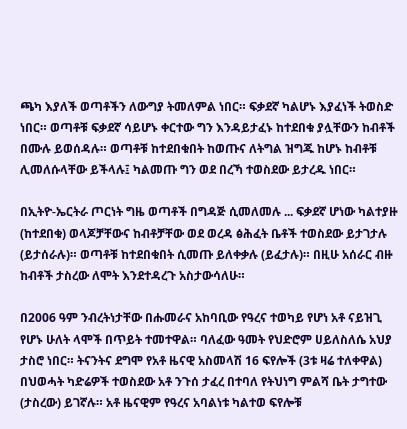ጫካ እያለች ወጣቶችን ለውግያ ትመለምል ነበር። ፍቃደኛ ካልሆኑ እያፈነች ትወስድ ነበር። ወጣቶቹ ፍቃደኛ ሳይሆኑ ቀርተው ግን እንዳይታፈኑ ከተደበቁ ያሏቸውን ከብቶች በሙሉ ይወሰዳሉ። ወጣቶቹ ከተደበቁበት ከወጡና ለትግል ዝግጁ ከሆኑ ከብቶቹ ሊመለሱላቸው ይችላሉ፤ ካልመጡ ግን ወደ በረኻ ተወስደው ይታረዱ ነበር።

በኢትዮ-ኤርትራ ጦርነት ግዜ ወጣቶች በግዳጅ ሲመለመሉ ... ፍቃደኛ ሆነው ካልተያዙ (ከተደበቁ) ወላጆቻቸውና ከብቶቻቸው ወደ ወረዳ ፅሕፈት ቤቶች ተወስደው ይታገታሉ (ይታሰራሉ)። ወጣቶቹ ከተደበቁበት ሲመጡ ይለቀቃሉ (ይፈታሉ)። በዚሁ አሰራር ብዙ ከብቶች ታስረው ለሞት እንደተዳረጉ አስታውሳለሁ።

በ2006 ዓም ንብረትነታቸው በሑመራና አከባቢው የዓረና ተወካይ የሆነ አቶ ናይዝጊ የሆኑ ሁለት ላሞች በጥይት ተመተዋል። ባለፈው ዓመት የህድሮም ሀይለስለሴ አህያ ታስሮ ነበር። ትናንትና ደግሞ የአቶ ዜናዊ አስመላሽ 16 ፍየሎች (3ቱ ዛሬ ተለቀዋል) በህወሓት ካድሬዎች ተወስደው አቶ ንጉሰ ታፈረ በተባለ የትህነግ ምልሻ ቤት ታግተው (ታስረው) ይገኛሉ። አቶ ዜናዊም የዓረና አባልነቱ ካልተወ ፍየሎቹ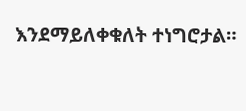እንደማይለቀቁለት ተነግሮታል።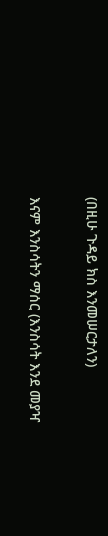(በዚሁ ጉዳይ ክስ እንመሠርታለን)

እናም እንስሳትን ማሰር (እንስሳት እንደ መያዣ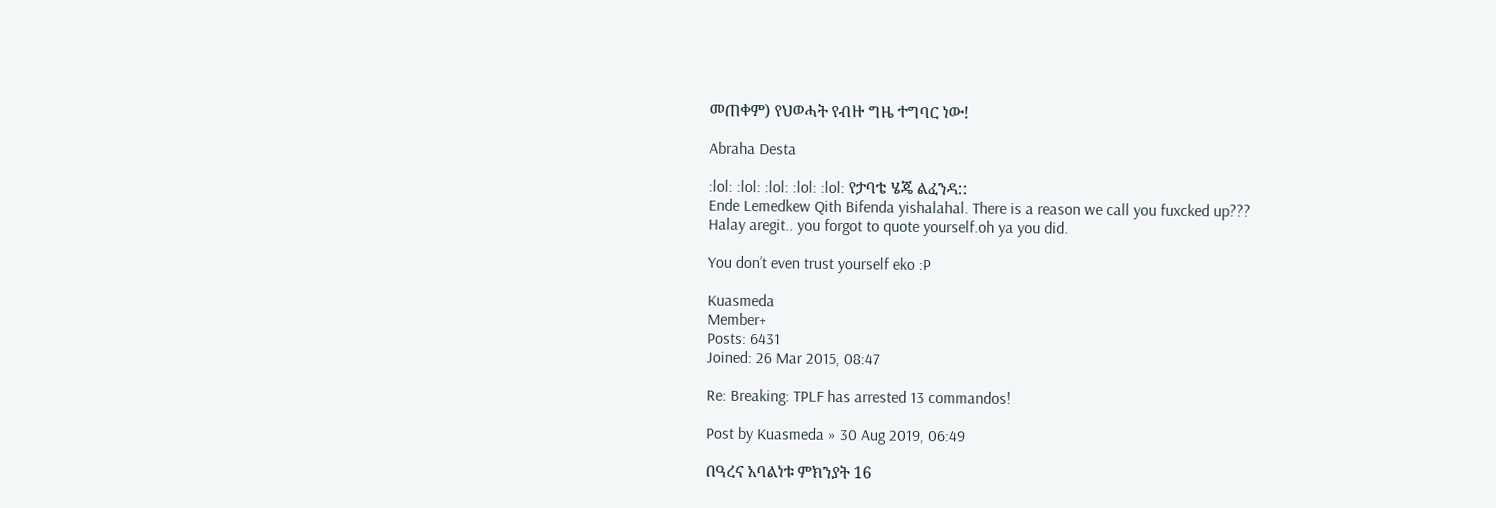መጠቀም) የህወሓት የብዙ ግዜ ተግባር ነው!

Abraha Desta

:lol: :lol: :lol: :lol: :lol: የታባቴ ሄጄ ልፈንዳ::
Ende Lemedkew Qith Bifenda yishalahal. There is a reason we call you fuxcked up???
Halay aregit.. you forgot to quote yourself.oh ya you did.

You don’t even trust yourself eko :P

Kuasmeda
Member+
Posts: 6431
Joined: 26 Mar 2015, 08:47

Re: Breaking: TPLF has arrested 13 commandos!

Post by Kuasmeda » 30 Aug 2019, 06:49

በዓረና አባልነቱ ምክንያት 16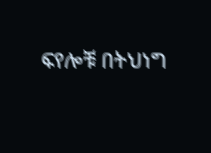ፍየሎቹ በትህነግ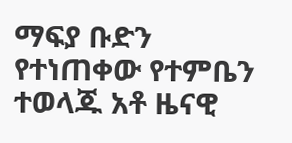ማፍያ ቡድን የተነጠቀው የተምቤን ተወላጁ አቶ ዜናዊ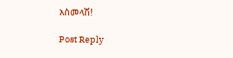አስመላሽ!

Post Reply